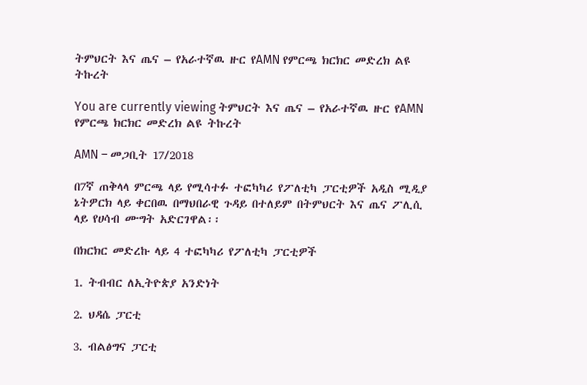ትምህርት እና ጤና – የአራተኛዉ ዙር የAMN የምርጫ ክርክር መድረክ ልዩ ትኩረት

You are currently viewing ትምህርት እና ጤና – የአራተኛዉ ዙር የAMN የምርጫ ክርክር መድረክ ልዩ ትኩረት

AMN – መጋቢት 17/2018

በ7ኛ ጠቅላላ ምርጫ ላይ የሚሳተፉ ተፎካካሪ የፖለቲካ ፓርቲዎች አዲስ ሚዲያ ኔትዎርክ ላይ ቀርበዉ በማህበራዊ ጉዳይ በተለይም በትምህርት እና ጤና ፖሊሲ ላይ የሀሳብ ሙግት አድርገዋል፡፡

በክርክር መድረኩ ላይ 4 ተፎካካሪ የፖለቲካ ፓርቲዎች

1. ትብብር ለኢትዮጵያ አንድነት

2. ህዳሴ ፓርቲ

3. ብልፅግና ፓርቲ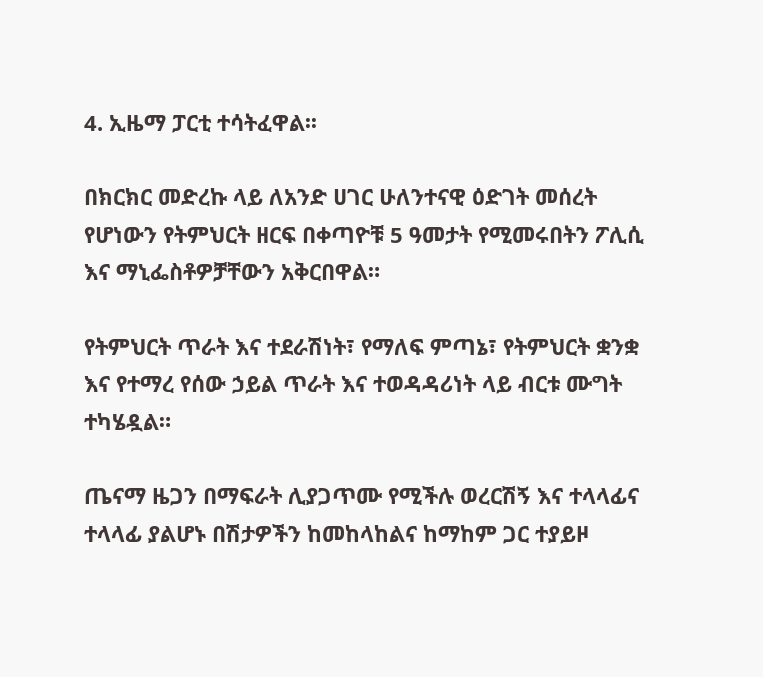4. ኢዜማ ፓርቲ ተሳትፈዋል፡፡

በክርክር መድረኩ ላይ ለአንድ ሀገር ሁለንተናዊ ዕድገት መሰረት የሆነውን የትምህርት ዘርፍ በቀጣዮቹ 5 ዓመታት የሚመሩበትን ፖሊሲ እና ማኒፌስቶዎቻቸውን አቅርበዋል።

የትምህርት ጥራት እና ተደራሽነት፣ የማለፍ ምጣኔ፣ የትምህርት ቋንቋ እና የተማረ የሰው ኃይል ጥራት እና ተወዳዳሪነት ላይ ብርቱ ሙግት ተካሄዷል።

ጤናማ ዜጋን በማፍራት ሊያጋጥሙ የሚችሉ ወረርሽኝ እና ተላላፊና ተላላፊ ያልሆኑ በሽታዎችን ከመከላከልና ከማከም ጋር ተያይዞ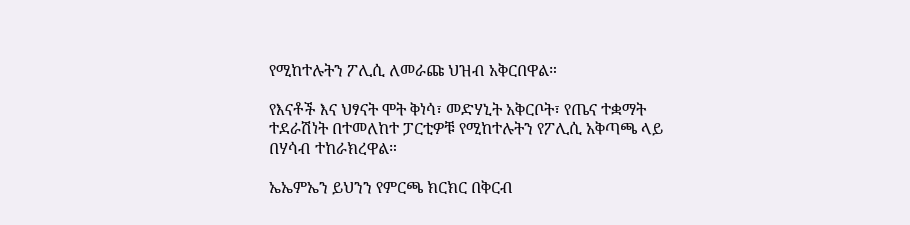የሚከተሉትን ፖሊሲ ለመራጩ ህዝብ አቅርበዋል።

የእናቶች እና ህፃናት ሞት ቅነሳ፣ መድሃኒት አቅርቦት፣ የጤና ተቋማት ተደራሽነት በተመለከተ ፓርቲዎቹ የሚከተሉትን የፖሊሲ አቅጣጫ ላይ በሃሳብ ተከራክረዋል።

ኤኤምኤን ይህንን የምርጫ ክርክር በቅርብ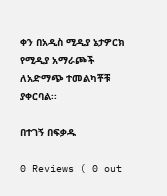ቀን በአዲስ ሚዲያ ኔታዎርክ የሚዲያ አማራጮች ለአድማጭ ተመልካቾቹ ያቀርባል፡፡

በተገኝ በፍቃዱ

0 Reviews ( 0 out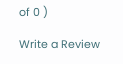of 0 )

Write a Review